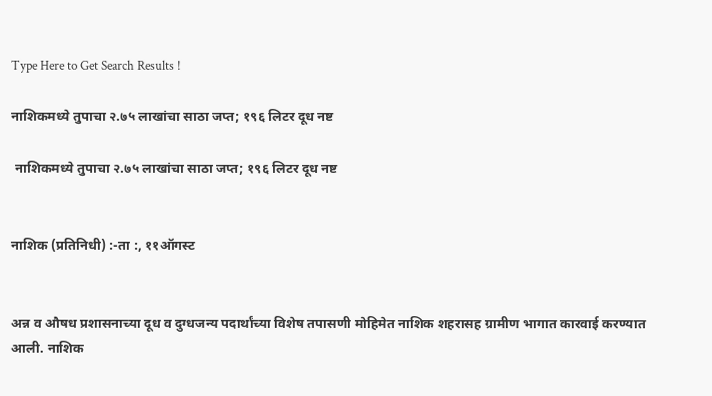Type Here to Get Search Results !

नाशिकमध्ये तुपाचा २.७५ लाखांचा साठा जप्त; १९६ लिटर दूध नष्ट

 नाशिकमध्ये तुपाचा २.७५ लाखांचा साठा जप्त; १९६ लिटर दूध नष्ट


नाशिक (प्रतिनिधी) :-ता :, ११ऑगस्ट


अन्न व औषध प्रशासनाच्या दूध व दुग्धजन्य पदार्थांच्या विशेष तपासणी मोहिमेत नाशिक शहरासह ग्रामीण भागात कारवाई करण्यात आली. नाशिक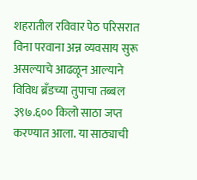शहरातील रविवार पेठ परिसरात विना परवाना अन्न व्यवसाय सुरू असल्याचे आढळून आल्याने विविध ब्रँडच्या तुपाचा तब्बल ३९७.६०० किलो साठा जप्त करण्यात आला. या साठ्याची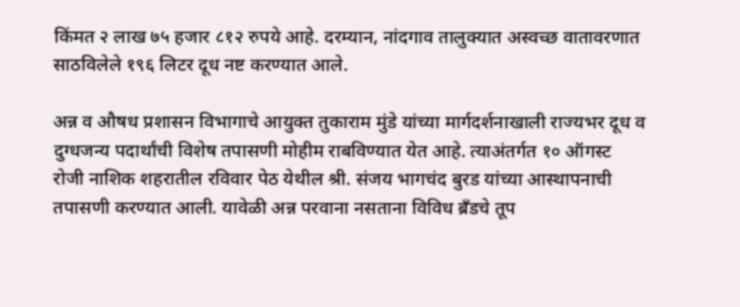किंमत २ लाख ७५ हजार ८१२ रुपये आहे. दरम्यान, नांदगाव तालुक्यात अस्वच्छ वातावरणात साठविलेले १९६ लिटर दूध नष्ट करण्यात आले.

अन्न व औषध प्रशासन विभागाचे आयुक्त तुकाराम मुंडे यांच्या मार्गदर्शनाखाली राज्यभर दूध व दुग्धजन्य पदार्थांची विशेष तपासणी मोहीम राबविण्यात येत आहे. त्याअंतर्गत १० ऑगस्ट रोजी नाशिक शहरातील रविवार पेठ येथील श्री. संजय भागचंद बुरड यांच्या आस्थापनाची तपासणी करण्यात आली. यावेळी अन्न परवाना नसताना विविध ब्रँडचे तूप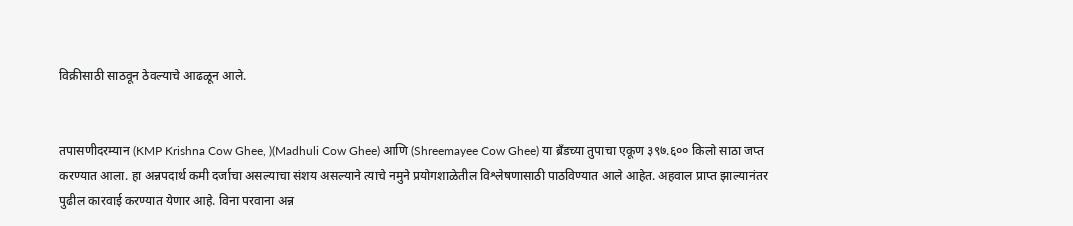विक्रीसाठी साठवून ठेवल्याचे आढळून आले.


तपासणीदरम्यान (KMP Krishna Cow Ghee, )(Madhuli Cow Ghee) आणि (Shreemayee Cow Ghee) या ब्रँडच्या तुपाचा एकूण ३९७.६०० किलो साठा जप्त करण्यात आला. हा अन्नपदार्थ कमी दर्जाचा असल्याचा संशय असल्याने त्याचे नमुने प्रयोगशाळेतील विश्लेषणासाठी पाठविण्यात आले आहेत. अहवाल प्राप्त झाल्यानंतर पुढील कारवाई करण्यात येणार आहे. विना परवाना अन्न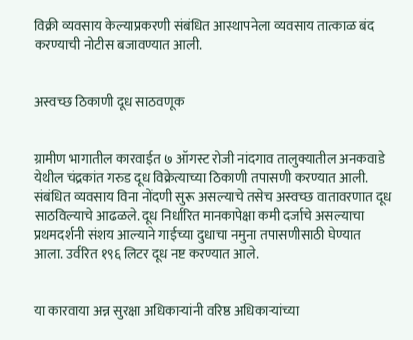विक्री व्यवसाय केल्याप्रकरणी संबंधित आस्थापनेला व्यवसाय तात्काळ बंद करण्याची नोटीस बजावण्यात आली.


अस्वच्छ ठिकाणी दूध साठवणूक


ग्रामीण भागातील कारवाईत ७ ऑगस्ट रोजी नांदगाव तालुक्यातील अनकवाडे येथील चंद्रकांत गरुड दूध विक्रेत्याच्या ठिकाणी तपासणी करण्यात आली. संबंधित व्यवसाय विना नोंदणी सुरू असल्याचे तसेच अस्वच्छ वातावरणात दूध साठविल्याचे आढळले. दूध निर्धारित मानकापेक्षा कमी दर्जाचे असल्याचा प्रथमदर्शनी संशय आल्याने गाईच्या दुधाचा नमुना तपासणीसाठी घेण्यात आला. उर्वरित १९६ लिटर दूध नष्ट करण्यात आले.


या कारवाया अन्न सुरक्षा अधिकाऱ्यांनी वरिष्ठ अधिकाऱ्यांच्या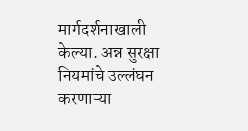मार्गदर्शनाखाली केल्या. अन्न सुरक्षा नियमांचे उल्लंघन करणाऱ्या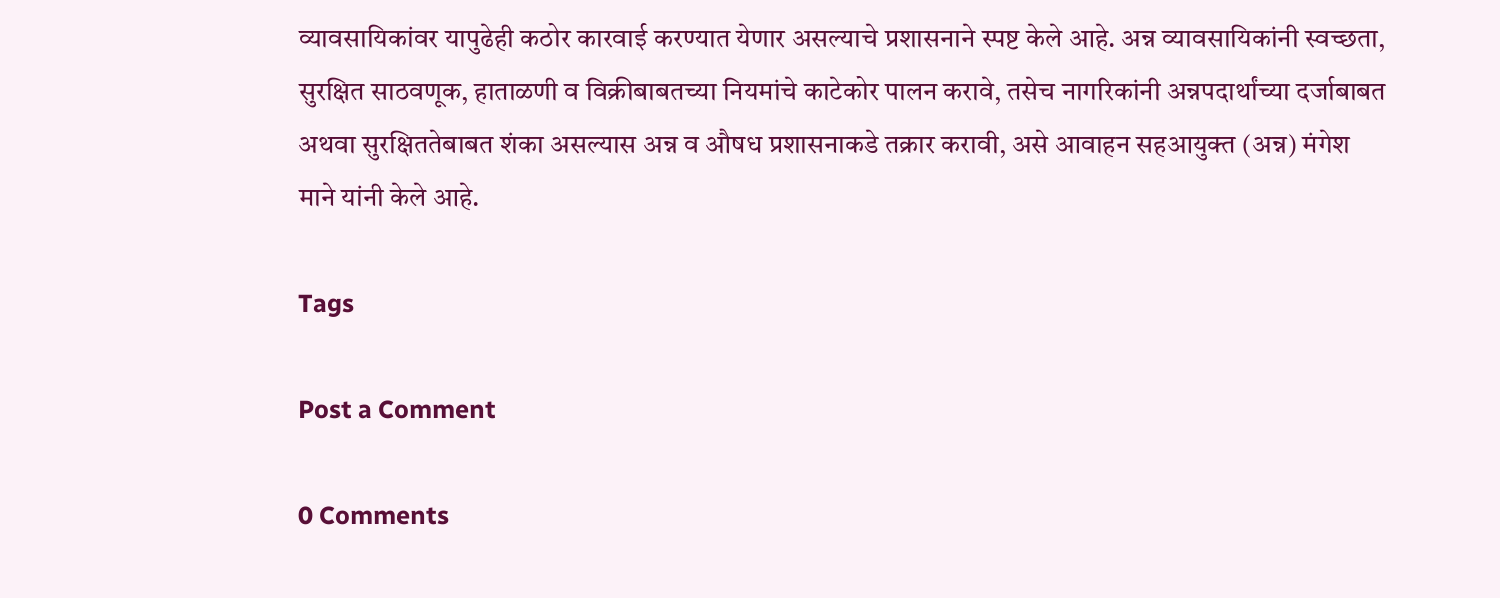व्यावसायिकांवर यापुढेही कठोर कारवाई करण्यात येणार असल्याचे प्रशासनाने स्पष्ट केले आहे. अन्न व्यावसायिकांनी स्वच्छता, सुरक्षित साठवणूक, हाताळणी व विक्रीबाबतच्या नियमांचे काटेकोर पालन करावे, तसेच नागरिकांनी अन्नपदार्थांच्या दर्जाबाबत अथवा सुरक्षिततेबाबत शंका असल्यास अन्न व औषध प्रशासनाकडे तक्रार करावी, असे आवाहन सहआयुक्त (अन्न) मंगेश माने यांनी केले आहे.

Tags

Post a Comment

0 Comments